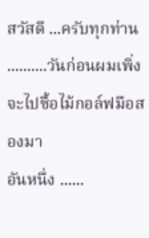สวัสดี ...ครับทุกท่าน ..........วันก่อนผมเพิ่งจะไปซื้อไม้กอล์ฟมือสองมา
อันหนึ่ง ......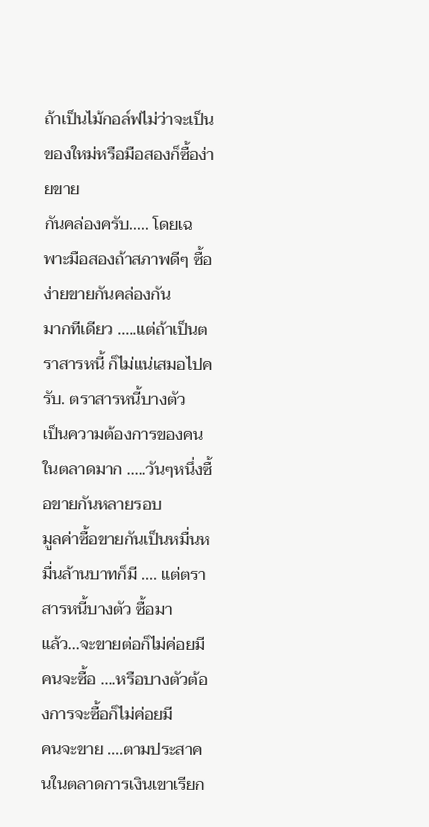ถ้าเป็นไม้กอล์ฟไม่ว่าจะเป็นของใหม่หรือมือสองก็ซื้อง่ายขาย
กันคล่องครับ..... โดยเฉพาะมือสองถ้าสภาพดีๆ ซื้อง่ายขายกันคล่องกัน
มากทีเดียว .....แต่ถ้าเป็นตราสารหนี้ ก็ไม่แน่เสมอไปครับ. ตราสารหนี้บางตัว
เป็นความต้องการของคนในตลาดมาก .....วันๆหนึ่งซื้อขายกันหลายรอบ
มูลค่าซื้อขายกันเป็นหมื่นหมื่นล้านบาทก็มี .... แต่ตราสารหนี้บางตัว ซื้อมา
แล้ว...จะขายต่อก็ไม่ค่อยมีคนจะซื้อ ....หรือบางตัวต้องการจะซื้อก็ไม่ค่อยมี
คนจะขาย ....ตามประสาคนในตลาดการเงินเขาเรียก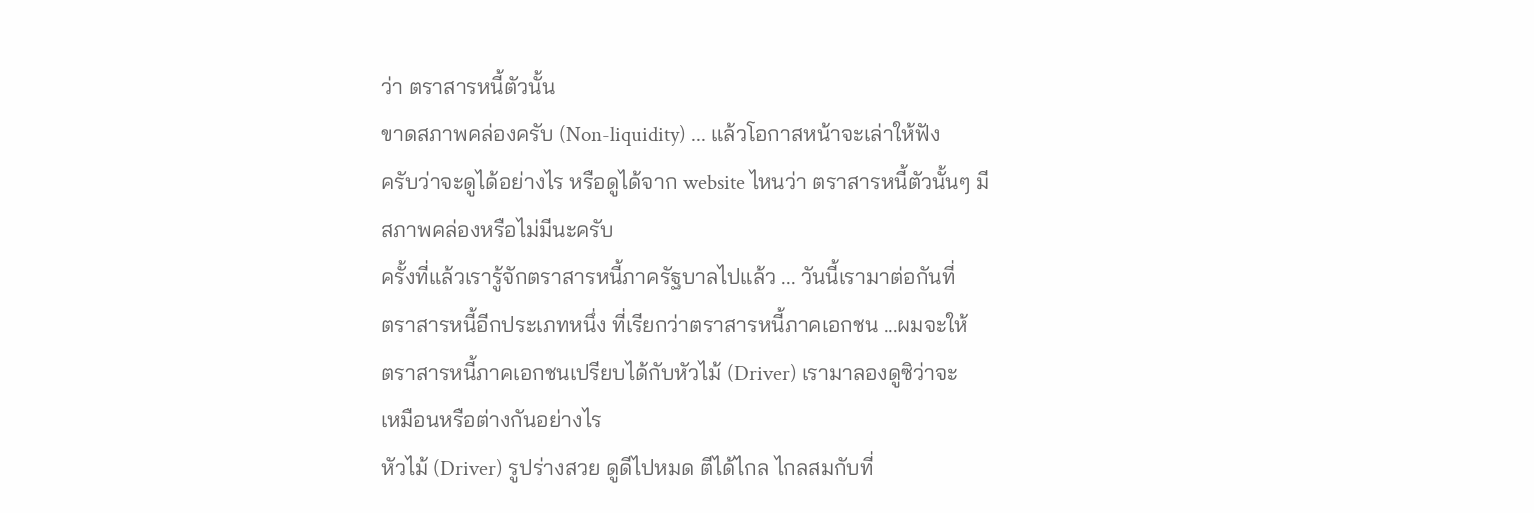ว่า ตราสารหนี้ตัวนั้น
ขาดสภาพคล่องครับ (Non-liquidity) ... แล้วโอกาสหน้าจะเล่าให้ฟัง
ครับว่าจะดูได้อย่างไร หรือดูได้จาก website ไหนว่า ตราสารหนี้ตัวนั้นๆ มี
สภาพคล่องหรือไม่มีนะครับ
ครั้งที่แล้วเรารู้จักตราสารหนี้ภาครัฐบาลไปแล้ว ... วันนี้เรามาต่อกันที่
ตราสารหนี้อีกประเภทหนึ่ง ที่เรียกว่าตราสารหนี้ภาคเอกชน ...ผมจะให้
ตราสารหนี้ภาคเอกชนเปรียบได้กับหัวไม้ (Driver) เรามาลองดูซิว่าจะ
เหมือนหรือต่างกันอย่างไร
หัวไม้ (Driver) รูปร่างสวย ดูดีไปหมด ตีได้ไกล ไกลสมกับที่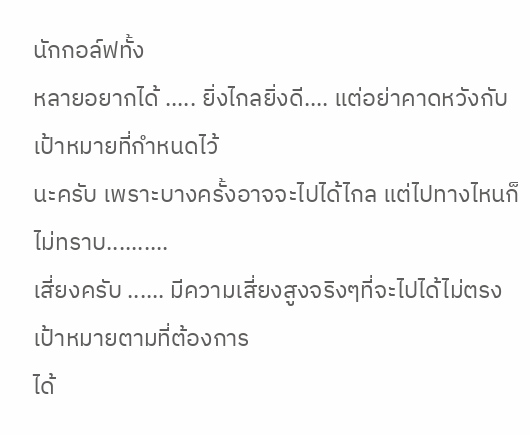นักกอล์ฟทั้ง
หลายอยากได้ ..... ยิ่งไกลยิ่งดี.... แต่อย่าคาดหวังกับเป้าหมายที่กำหนดไว้
นะครับ เพราะบางครั้งอาจจะไปได้ไกล แต่ไปทางไหนก็ไม่ทราบ..........
เสี่ยงครับ ...... มีความเสี่ยงสูงจริงๆที่จะไปได้ไม่ตรงเป้าหมายตามที่ต้องการ
ได้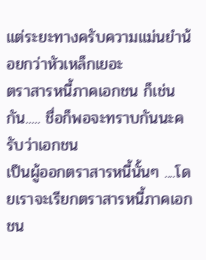แต่ระยะทางครับความแม่นยำน้อยกว่าหัวเหล็กเยอะ
ตราสารหนี้ภาคเอกชน ก็เช่นกัน..... ชื่อก็พอจะทราบกันนะครับว่าเอกชน
เป็นผู้ออกตราสารหนี้นั้นๆ ....โดยเราจะเรียกตราสารหนี้ภาคเอกชน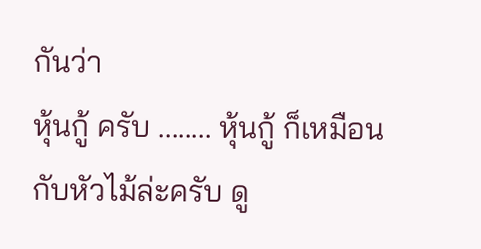กันว่า
หุ้นกู้ ครับ ........ หุ้นกู้ ก็เหมือนกับหัวไม้ล่ะครับ ดู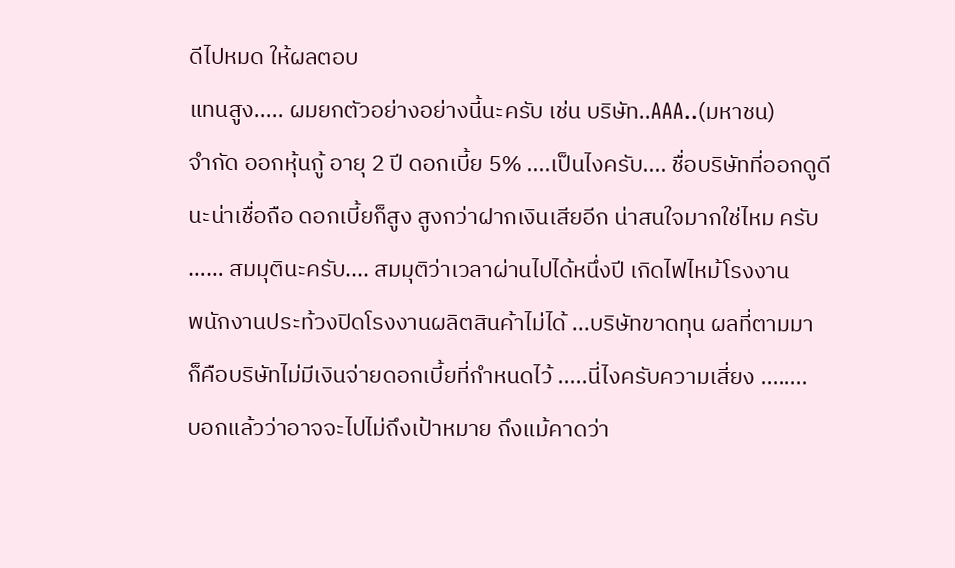ดีไปหมด ให้ผลตอบ
แทนสูง..... ผมยกตัวอย่างอย่างนี้นะครับ เช่น บริษัท..AAA..(มหาชน)
จำกัด ออกหุ้นกู้ อายุ 2 ปี ดอกเบี้ย 5% ....เป็นไงครับ.... ชื่อบริษัทที่ออกดูดี
นะน่าเชื่อถือ ดอกเบี้ยก็สูง สูงกว่าฝากเงินเสียอีก น่าสนใจมากใช่ไหม ครับ
…… สมมุตินะครับ.... สมมุติว่าเวลาผ่านไปได้หนึ่งปี เกิดไฟไหม้โรงงาน
พนักงานประท้วงปิดโรงงานผลิตสินค้าไม่ได้ ...บริษัทขาดทุน ผลที่ตามมา
ก็คือบริษัทไม่มีเงินจ่ายดอกเบี้ยที่กำหนดไว้ .....นี่ไงครับความเสี่ยง ........
บอกแล้วว่าอาจจะไปไม่ถึงเป้าหมาย ถึงแม้คาดว่า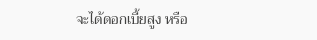จะได้ดอกเบี้ยสูง หรือ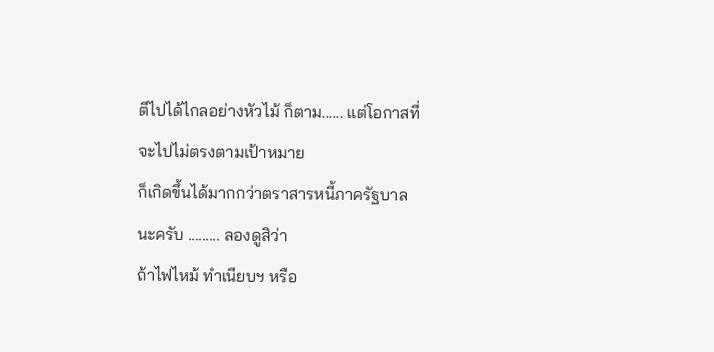ตีไปได้ไกลอย่างหัวไม้ ก็ตาม...... แต่โอกาสที่จะไปไม่ตรงตามเป้าหมาย
ก็เกิดขึ้นได้มากกว่าตราสารหนี้ภาครัฐบาลนะครับ ......... ลองดูสิว่า
ถ้าไฟไหม้ ทำเนียบฯ หรือ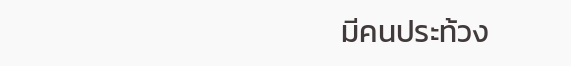มีคนประท้วง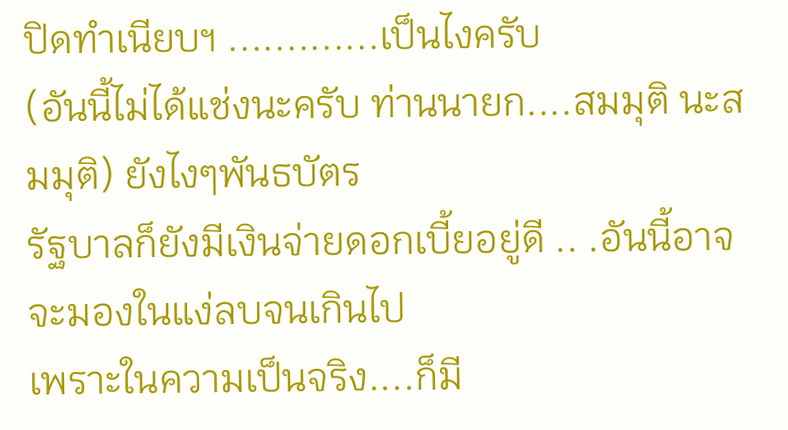ปิดทำเนียบฯ .............เป็นไงครับ
(อันนี้ไม่ได้แช่งนะครับ ท่านนายก....สมมุติ นะสมมุติ) ยังไงๆพันธบัตร
รัฐบาลก็ยังมีเงินจ่ายดอกเบี้ยอยู่ดี .. .อันนี้อาจจะมองในแง่ลบจนเกินไป
เพราะในความเป็นจริง....ก็มี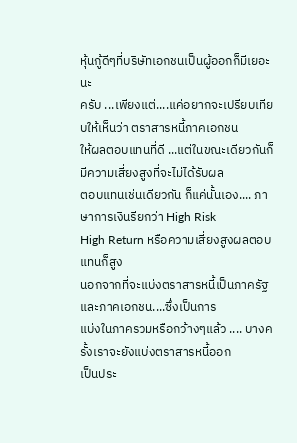หุ้นกู้ดีๆที่บริษัทเอกชนเป็นผู้ออกก็มีเยอะนะ
ครับ ...เพียงแต่....แค่อยากจะเปรียบเทียบให้เห็นว่า ตราสารหนี้ภาคเอกชน
ให้ผลตอบแทนที่ดี ...แต่ในขณะเดียวกันก็มีความเสี่ยงสูงที่จะไม่ได้รับผล
ตอบแทนเช่นเดียวกัน ก็แค่นั้นเอง.... ภาษาการเงินรียกว่า High Risk
High Return หรือความเสี่ยงสูงผลตอบแทนก็สูง
นอกจากที่จะแบ่งตราสารหนี้เป็นภาครัฐและภาคเอกชน....ซึ่งเป็นการ
แบ่งในภาครวมหรือกว้างๆแล้ว .... บางครั้งเราจะยังแบ่งตราสารหนี้ออก
เป็นประ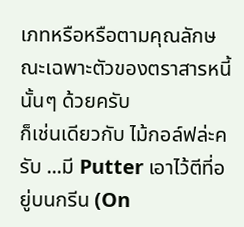เภทหรือหรือตามคุณลักษณะเฉพาะตัวของตราสารหนี้นั้นๆ ด้วยครับ
ก็เช่นเดียวกับ ไม้กอล์ฟล่ะครับ ...มี Putter เอาไว้ตีที่อยู่บนกรีน (On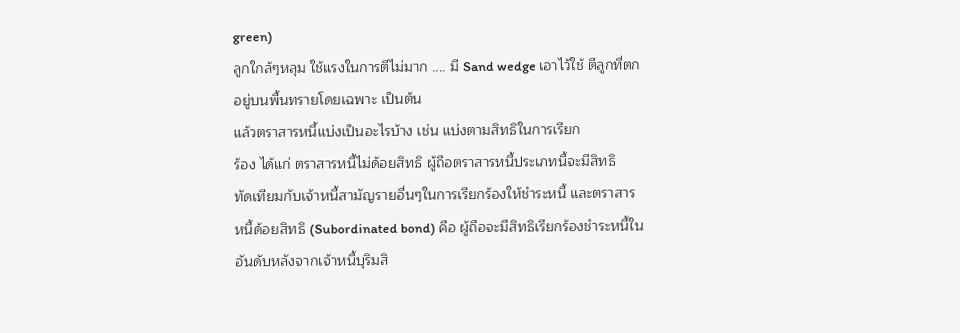green)
ลูกใกล้ๆหลุม ใช้แรงในการตีไม่มาก .... มี Sand wedge เอาไว้ใช้ ตีลูกที่ตก
อยู่บนพื้นทรายโดยเฉพาะ เป็นต้น
แล้วตราสารหนี้แบ่งเป็นอะไรบ้าง เช่น แบ่งตามสิทธิในการเรียก
ร้อง ได้แก่ ตราสารหนี้ไม่ด้อยสิทธิ ผู้ถือตราสารหนี้ประเภทนี้จะมีสิทธิ
ทัดเทียมกับเจ้าหนี้สามัญรายอื่นๆในการเรียกร้องให้ชำระหนี้ และตราสาร
หนี้ด้อยสิทธิ (Subordinated bond) คือ ผู้ถือจะมีสิทธิเรียกร้องชำระหนี้ใน
อันดับหลังจากเจ้าหนี้บุริมสิ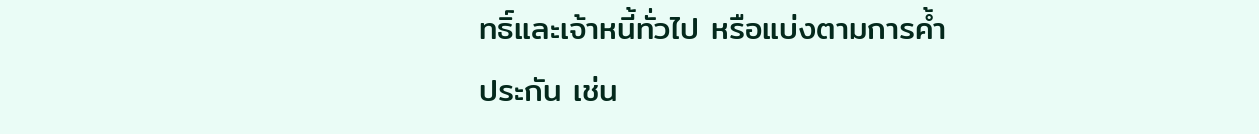ทธิ์และเจ้าหนี้ทั่วไป หรือแบ่งตามการค้ำ
ประกัน เช่น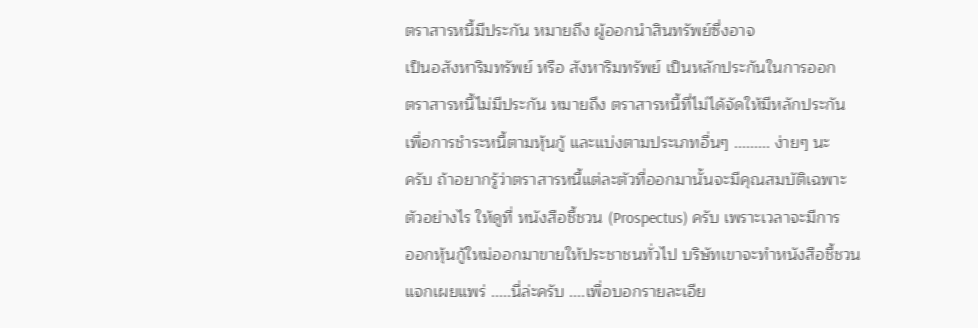ตราสารหนี้มีประกัน หมายถึง ผู้ออกนำสินทรัพย์ซึ่งอาจ
เป็นอสังหาริมทรัพย์ หรือ สังหาริมทรัพย์ เป็นหลักประกันในการออก
ตราสารหนี้ไม่มีประกัน หมายถึง ตราสารหนี้ที่ไม่ได้จัดให้มีหลักประกัน
เพื่อการชำระหนี้ตามหุ้นกู้ และแบ่งตามประเภทอื่นๆ ......... ง่ายๆ นะ
ครับ ถ้าอยากรู้ว่าตราสารหนี้แต่ละตัวที่ออกมานั้นจะมีคุณสมบัติเฉพาะ
ตัวอย่างไร ให้ดูที่ หนังสือชี้ชวน (Prospectus) ครับ เพราะเวลาจะมีการ
ออกหุ้นกู้ใหม่ออกมาขายให้ประชาชนทั่วไป บริษัทเขาจะทำหนังสือชี้ชวน
แจกเผยแพร่ .....นี่ล่ะครับ ....เพื่อบอกรายละเอีย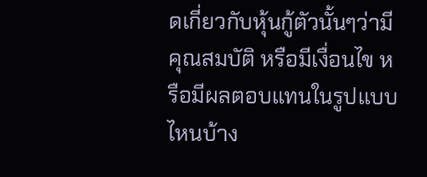ดเกี่ยวกับหุ้นกู้ตัวนั้นๆว่ามี
คุณสมบัติ หรือมีเงื่อนไข หรือมีผลตอบแทนในรูปแบบไหนบ้าง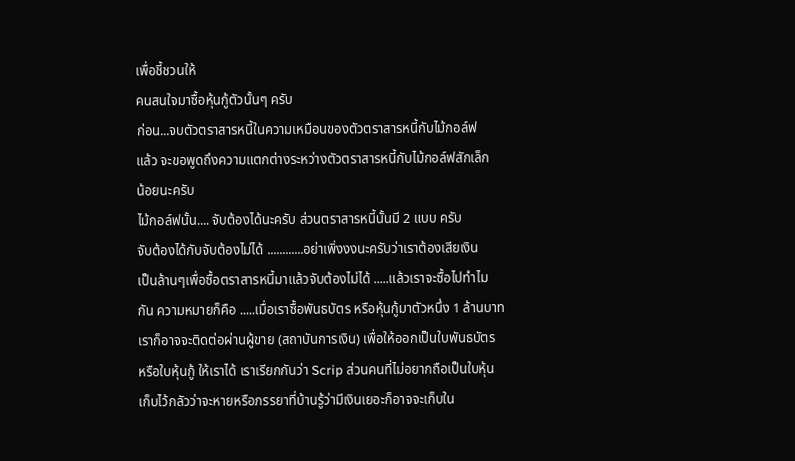เพื่อชี้ชวนให้
คนสนใจมาซื้อหุ้นกู้ตัวนั้นๆ ครับ
ก่อน...จบตัวตราสารหนี้ในความเหมือนของตัวตราสารหนี้กับไม้กอล์ฟ
แล้ว จะขอพูดถึงความแตกต่างระหว่างตัวตราสารหนี้กับไม้กอล์ฟสักเล็ก
น้อยนะครับ
ไม้กอล์ฟนั้น.... จับต้องได้นะครับ ส่วนตราสารหนี้นั้นมี 2 แบบ ครับ
จับต้องได้กับจับต้องไม่ได้ ............อย่าเพิ่งงงนะครับว่าเราต้องเสียเงิน
เป็นล้านๆเพื่อซื้อตราสารหนี้มาแล้วจับต้องไม่ได้ .....แล้วเราจะซื้อไปทำไม
กัน ความหมายก็คือ .....เมื่อเราซื้อพันธบัตร หรือหุ้นกู้มาตัวหนึ่ง 1 ล้านบาท
เราก็อาจจะติดต่อผ่านผู้ขาย (สถาบันการเงิน) เพื่อให้ออกเป็นใบพันธบัตร
หรือใบหุ้นกู้ ให้เราได้ เราเรียกกันว่า Scrip ส่วนคนที่ไม่อยากถือเป็นใบหุ้น
เก็บไว้กลัวว่าจะหายหรือภรรยาที่บ้านรู้ว่ามีเงินเยอะก็อาจจะเก็บใน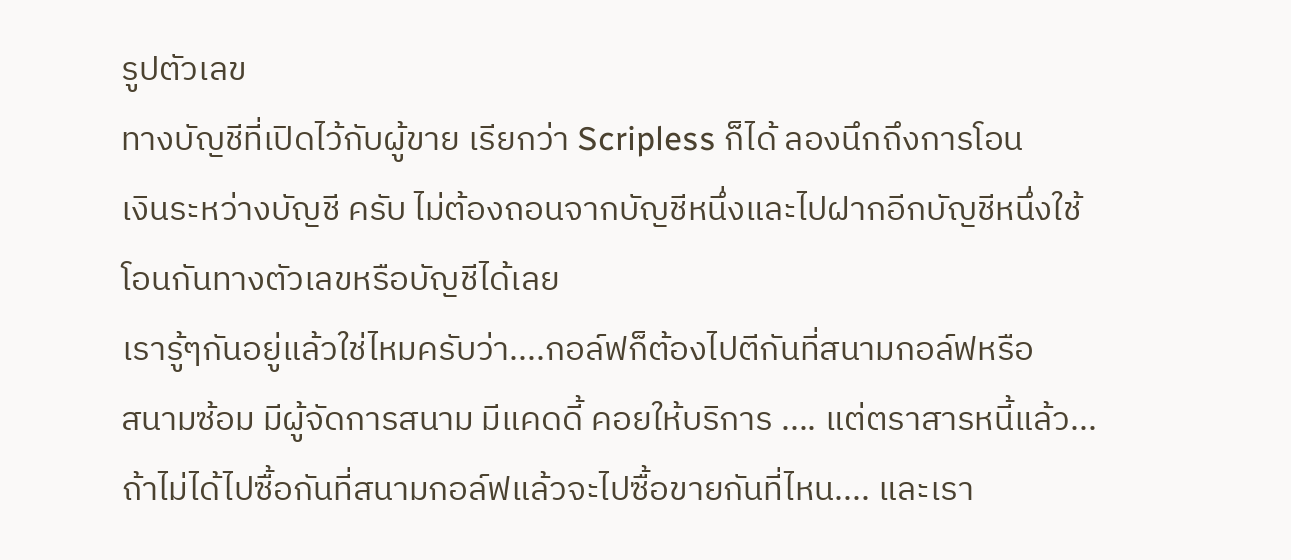รูปตัวเลข
ทางบัญชีที่เปิดไว้กับผู้ขาย เรียกว่า Scripless ก็ได้ ลองนึกถึงการโอน
เงินระหว่างบัญชี ครับ ไม่ต้องถอนจากบัญชีหนึ่งและไปฝากอีกบัญชีหนึ่งใช้
โอนกันทางตัวเลขหรือบัญชีได้เลย
เรารู้ๆกันอยู่แล้วใช่ไหมครับว่า....กอล์ฟก็ต้องไปตีกันที่สนามกอล์ฟหรือ
สนามซ้อม มีผู้จัดการสนาม มีแคดดี้ คอยให้บริการ .... แต่ตราสารหนี้แล้ว...
ถ้าไม่ได้ไปซื้อกันที่สนามกอล์ฟแล้วจะไปซื้อขายกันที่ไหน.... และเรา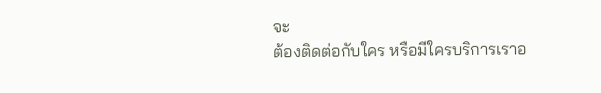จะ
ต้องติดต่อกับใคร หรือมีใครบริการเราอ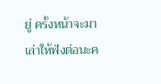ยู่ ครั้งหน้าจะมาเล่าให้ฟังต่อนะค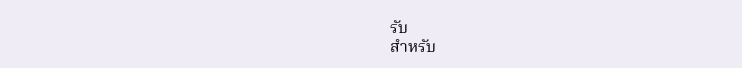รับ
สำหรับ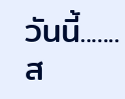วันนี้....... ส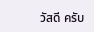วัสดี ครับ